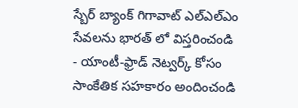స్బేర్ బ్యాంక్ గిగావాట్ ఎల్ఎల్ఎం సేవలను భారత్ లో విస్తరించండి
- యాంటీ-ఫ్రాడ్ నెట్వర్క్ కోసం సాంకేతిక సహకారం అందించండి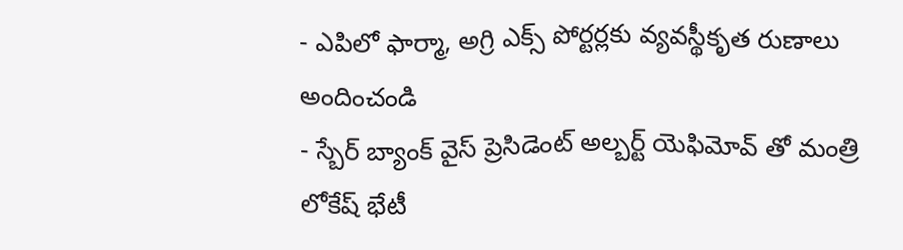- ఎపిలో ఫార్మా, అగ్రి ఎక్స్ పోర్టర్లకు వ్యవస్థీకృత రుణాలు అందించండి
- స్బేర్ బ్యాంక్ వైస్ ప్రెసిడెంట్ అల్బర్ట్ యెఫిమోవ్ తో మంత్రి లోకేష్ భేటీ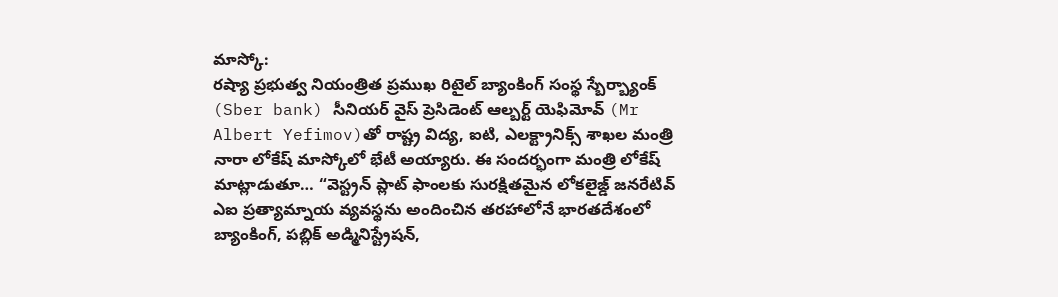మాస్కో:
రష్యా ప్రభుత్వ నియంత్రిత ప్రముఖ రిటైల్ బ్యాంకింగ్ సంస్థ స్బేర్బ్యాంక్ (Sber bank) సీనియర్ వైస్ ప్రెసిడెంట్ ఆల్బర్ట్ యెఫిమోవ్ (Mr Albert Yefimov)తో రాష్ట్ర విద్య, ఐటి, ఎలక్ట్రానిక్స్ శాఖల మంత్రి నారా లోకేష్ మాస్కోలో భేటీ అయ్యారు. ఈ సందర్భంగా మంత్రి లోకేష్ మాట్లాడుతూ… “వెస్ట్రన్ ప్లాట్ ఫాంలకు సురక్షితమైన లోకలైజ్డ్ జనరేటివ్ ఎఐ ప్రత్యామ్నాయ వ్యవస్థను అందించిన తరహాలోనే భారతదేశంలో బ్యాంకింగ్, పబ్లిక్ అడ్మినిస్ట్రేషన్,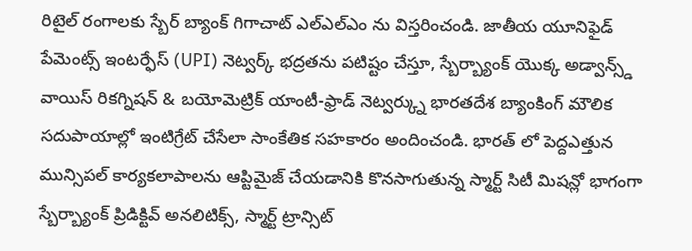రిటైల్ రంగాలకు స్బేర్ బ్యాంక్ గిగాచాట్ ఎల్ఎల్ఎం ను విస్తరించండి. జాతీయ యూనిఫైడ్ పేమెంట్స్ ఇంటర్ఫేస్ (UPI) నెట్వర్క్ భద్రతను పటిష్టం చేస్తూ, స్బేర్బ్యాంక్ యొక్క అడ్వాన్స్డ్ వాయిస్ రికగ్నిషన్ & బయోమెట్రిక్ యాంటీ-ఫ్రాడ్ నెట్వర్క్ను భారతదేశ బ్యాంకింగ్ మౌలిక సదుపాయాల్లో ఇంటిగ్రేట్ చేసేలా సాంకేతిక సహకారం అందించండి. భారత్ లో పెద్దఎత్తున మున్సిపల్ కార్యకలాపాలను ఆప్టిమైజ్ చేయడానికి కొనసాగుతున్న స్మార్ట్ సిటీ మిషన్లో భాగంగా స్బేర్బ్యాంక్ ప్రిడిక్టివ్ అనలిటిక్స్, స్మార్ట్ ట్రాన్సిట్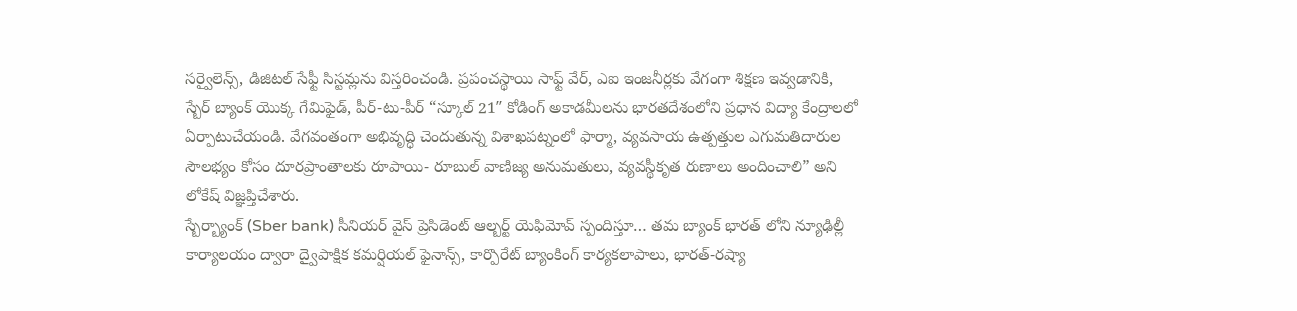సర్వైలెన్స్, డిజిటల్ సేఫ్టీ సిస్టమ్లను విస్తరించండి. ప్రపంచస్థాయి సాఫ్ట్ వేర్, ఎఐ ఇంజనీర్లకు వేగంగా శిక్షణ ఇవ్వడానికి, స్బేర్ బ్యాంక్ యొక్క గేమిఫైడ్, పీర్-టు-పీర్ “స్కూల్ 21″ కోడింగ్ అకాడమీలను భారతదేశంలోని ప్రధాన విద్యా కేంద్రాలలో ఏర్పాటుచేయండి. వేగవంతంగా అభివృద్ధి చెందుతున్న విశాఖపట్నంలో ఫార్మా, వ్యవసాయ ఉత్పత్తుల ఎగుమతిదారుల సౌలభ్యం కోసం దూరప్రాంతాలకు రూపాయి- రూబుల్ వాణిజ్య అనుమతులు, వ్యవస్థీకృత రుణాలు అందించాలి” అని లోకేష్ విజ్ఞప్తిచేశారు.
స్బేర్బ్యాంక్ (Sber bank) సీనియర్ వైస్ ప్రెసిడెంట్ ఆల్బర్ట్ యెఫిమోవ్ స్పందిస్తూ… తమ బ్యాంక్ భారత్ లోని న్యూఢిల్లీ కార్యాలయం ద్వారా ద్వైపాక్షిక కమర్షియల్ ఫైనాన్స్, కార్పొరేట్ బ్యాంకింగ్ కార్యకలాపాలు, భారత్-రష్యా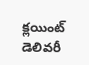క్లయింట్ డెలివరీ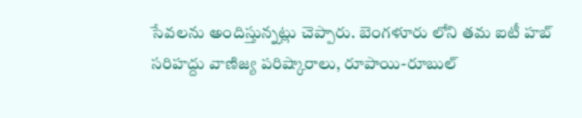సేవలను అందిస్తున్నట్లు చెప్పారు. బెంగళూరు లోని తమ ఐటీ హబ్ సరిహద్దు వాణిజ్య పరిష్కారాలు, రూపాయి-రూబుల్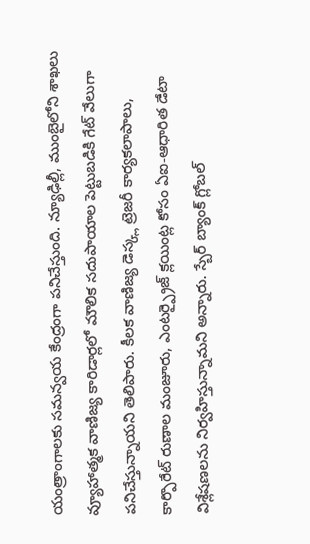యంత్రాంగాలకు సమన్వయ కేంద్రంగా పనిచేస్తుంది. న్యూఢిల్లీ, ముంబైలోని శాఖలు వ్యూహాత్మక వాణిజ్య కారిడార్లలో మౌలిక సదుపాయాల పెట్టుబడికి గేట్ వేలుగా పనిచేస్తున్నాయని తెలిపారు. కీలక వాణిజ్య డెస్క్ల ట్రెజరీ కార్యకలాపాలు, కార్పొరేట్ రుణాల మంజూరు, ఎంటర్ప్రైజ్ క్లయింట్ల కోసం ఏఐ-ఆధారిత డేటా విశ్లేషణలను నిర్వహిస్తున్నామని అన్నారు. స్బేర్ బ్యాంక్ గ్లోబల్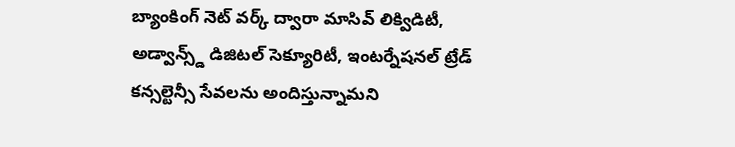బ్యాంకింగ్ నెట్ వర్క్ ద్వారా మాసివ్ లిక్విడిటీ, అడ్వాన్స్డ్ డిజిటల్ సెక్యూరిటీ, ఇంటర్నేషనల్ ట్రేడ్ కన్సల్టెన్సీ సేవలను అందిస్తున్నామని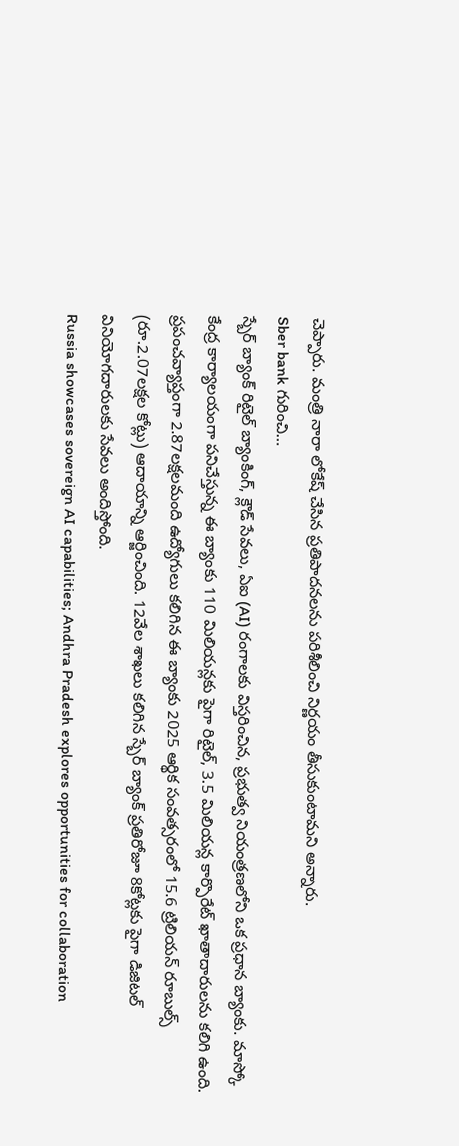చెప్పారు. మంత్రి నారా లోకేష్ చేసిన ప్రతిపాదనలను పరిశీలించి నిర్ణయం తీసుకుంటామని అన్నారు.
Sber bank గురించి…
స్బేర్ బ్యాంక్ రిటైల్ బ్యాంకింగ్, క్లౌడ్ సేవలు, ఏఐ (AI) రంగాలకు విస్తరించిన, ప్రభుత్వ నియంత్రణలోని ఒక ప్రధాన బ్యాంకు. మాస్కో కేంద్ర కార్యాలయంగా పనిచేస్తున్న ఈ బ్యాంకు 110 మిలియన్లకు పైగా రిటైల్, 3.5 మిలియన్ల కార్పొరేట్ ఖాతాదారులను కలిగి ఉంది. ప్రపంచవ్యాప్తంగా 2.87లక్షలమంది ఉద్యోగులు కలిగిన ఈ బ్యాంకు 2025 ఆర్థిక సంవత్సరంలో 15.6 ట్రిలియన్ రూబుల్స్ (రూ.2.07లక్షల కోట్లు) ఆదాయాన్ని ఆర్జించింది. 12వేల శాఖలు కలిగిన స్బేర్ బ్యాంక్ ప్రతిరోజూ 8కోట్లకు పైగా డిజిటల్ వినియోగదారులకు సేవలు అందిస్తోంది.
Russia showcases sovereign AI capabilities; Andhra Pradesh explores opportunities for collaboration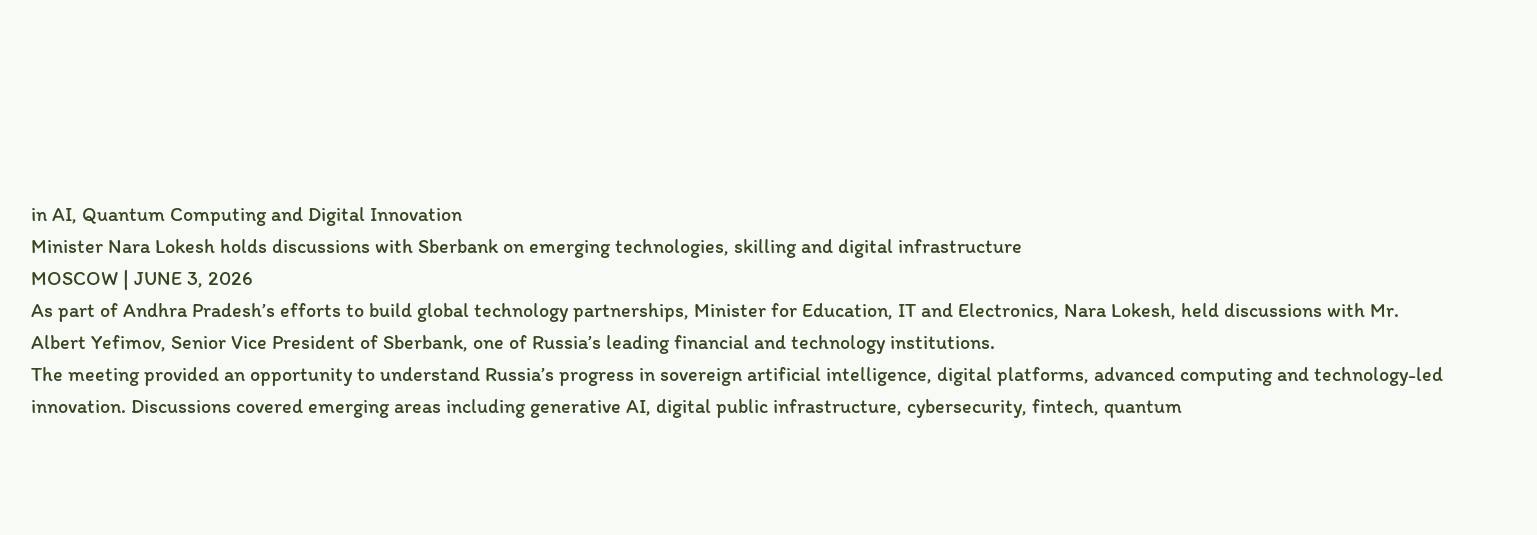in AI, Quantum Computing and Digital Innovation
Minister Nara Lokesh holds discussions with Sberbank on emerging technologies, skilling and digital infrastructure
MOSCOW | JUNE 3, 2026
As part of Andhra Pradesh’s efforts to build global technology partnerships, Minister for Education, IT and Electronics, Nara Lokesh, held discussions with Mr. Albert Yefimov, Senior Vice President of Sberbank, one of Russia’s leading financial and technology institutions.
The meeting provided an opportunity to understand Russia’s progress in sovereign artificial intelligence, digital platforms, advanced computing and technology-led innovation. Discussions covered emerging areas including generative AI, digital public infrastructure, cybersecurity, fintech, quantum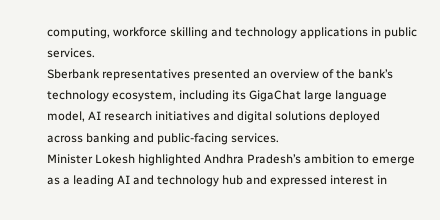computing, workforce skilling and technology applications in public services.
Sberbank representatives presented an overview of the bank’s technology ecosystem, including its GigaChat large language model, AI research initiatives and digital solutions deployed across banking and public-facing services.
Minister Lokesh highlighted Andhra Pradesh’s ambition to emerge as a leading AI and technology hub and expressed interest in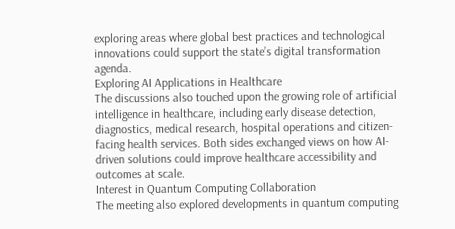exploring areas where global best practices and technological innovations could support the state’s digital transformation agenda.
Exploring AI Applications in Healthcare
The discussions also touched upon the growing role of artificial intelligence in healthcare, including early disease detection, diagnostics, medical research, hospital operations and citizen-facing health services. Both sides exchanged views on how AI-driven solutions could improve healthcare accessibility and outcomes at scale.
Interest in Quantum Computing Collaboration
The meeting also explored developments in quantum computing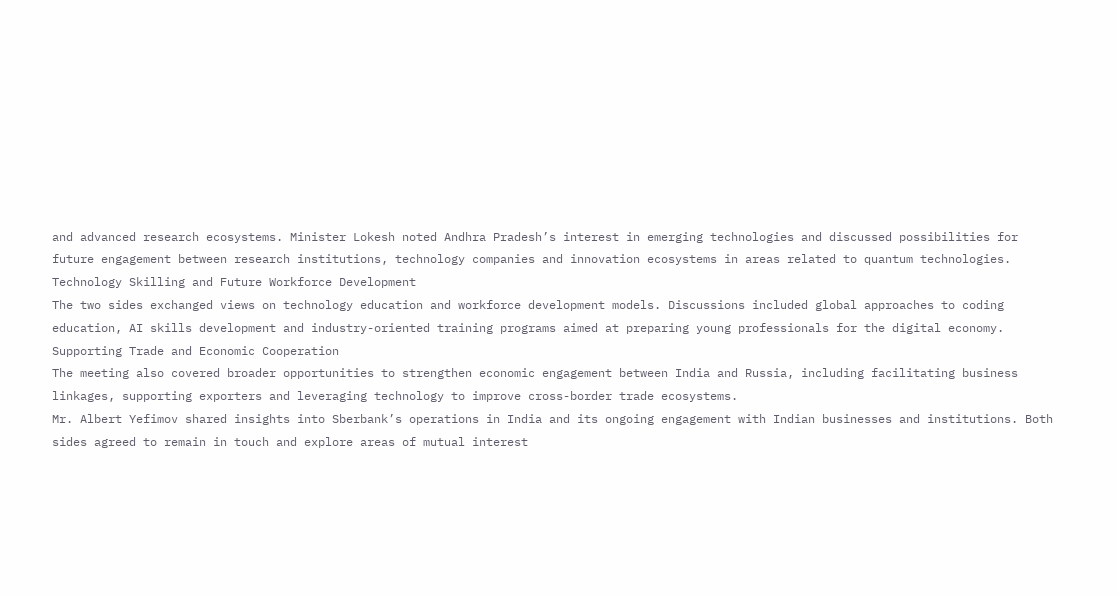and advanced research ecosystems. Minister Lokesh noted Andhra Pradesh’s interest in emerging technologies and discussed possibilities for future engagement between research institutions, technology companies and innovation ecosystems in areas related to quantum technologies.
Technology Skilling and Future Workforce Development
The two sides exchanged views on technology education and workforce development models. Discussions included global approaches to coding education, AI skills development and industry-oriented training programs aimed at preparing young professionals for the digital economy.
Supporting Trade and Economic Cooperation
The meeting also covered broader opportunities to strengthen economic engagement between India and Russia, including facilitating business linkages, supporting exporters and leveraging technology to improve cross-border trade ecosystems.
Mr. Albert Yefimov shared insights into Sberbank’s operations in India and its ongoing engagement with Indian businesses and institutions. Both sides agreed to remain in touch and explore areas of mutual interest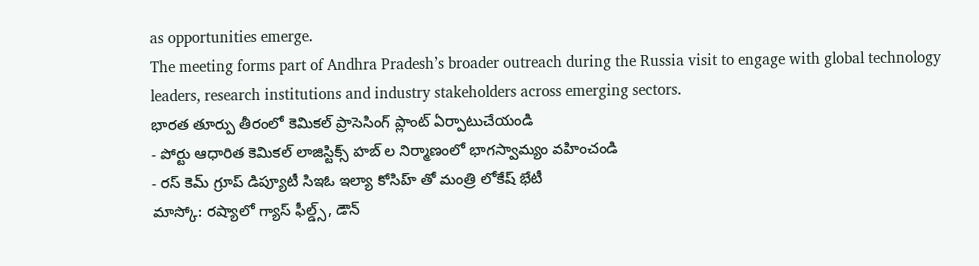as opportunities emerge.
The meeting forms part of Andhra Pradesh’s broader outreach during the Russia visit to engage with global technology leaders, research institutions and industry stakeholders across emerging sectors.
భారత తూర్పు తీరంలో కెమికల్ ప్రాసెసింగ్ ప్లాంట్ ఏర్పాటుచేయండి
- పోర్టు ఆధారిత కెమికల్ లాజిస్టిక్స్ హబ్ ల నిర్మాణంలో భాగస్వామ్యం వహించండి
- రస్ కెమ్ గ్రూప్ డిప్యూటీ సిఇఓ ఇల్యా కోసిహ్ తో మంత్రి లోకేష్ భేటీ
మాస్కో: రష్యాలో గ్యాస్ ఫీల్డ్స్, డౌన్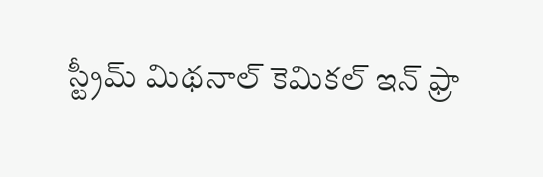స్ట్రీమ్ మిథనాల్ కెమికల్ ఇన్ ఫ్రా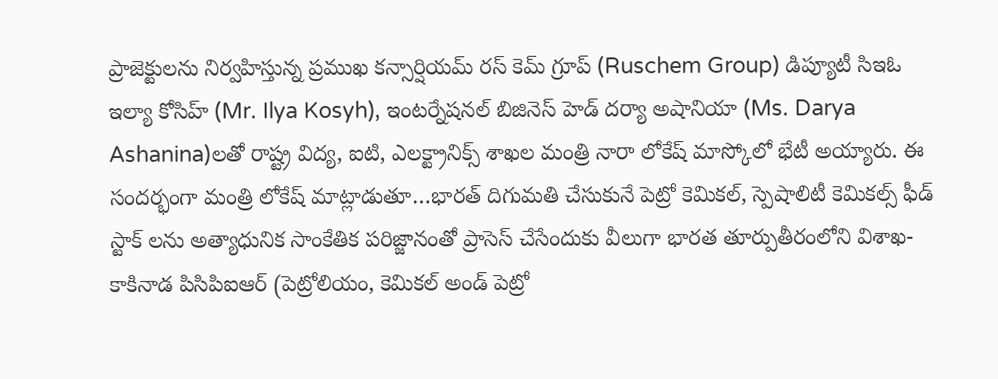ప్రాజెక్టులను నిర్వహిస్తున్న ప్రముఖ కన్సార్షియమ్ రస్ కెమ్ గ్రూప్ (Ruschem Group) డిప్యూటీ సిఇఓ ఇల్యా కోసిహ్ (Mr. Ilya Kosyh), ఇంటర్నేషనల్ బిజినెస్ హెడ్ దర్యా అషానియా (Ms. Darya Ashanina)లతో రాష్ట్ర విద్య, ఐటి, ఎలక్ట్రానిక్స్ శాఖల మంత్రి నారా లోకేష్ మాస్కోలో భేటీ అయ్యారు. ఈ సందర్భంగా మంత్రి లోకేష్ మాట్లాడుతూ…భారత్ దిగుమతి చేసుకునే పెట్రో కెమికల్, స్పెషాలిటీ కెమికల్స్ ఫీడ్ స్టాక్ లను అత్యాధునిక సాంకేతిక పరిజ్జానంతో ప్రాసెస్ చేసేందుకు వీలుగా భారత తూర్పుతీరంలోని విశాఖ-కాకినాడ పిసిపిఐఆర్ (పెట్రోలియం, కెమికల్ అండ్ పెట్రో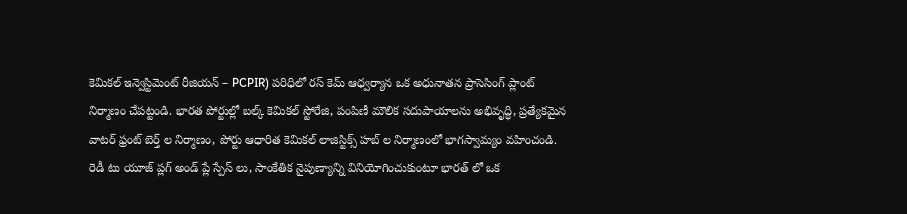కెమికల్ ఇన్వెస్టిమెంట్ రీజియన్ – PCPIR) పరిధిలో రస్ కెమ్ ఆధ్వర్యాన ఒక అధునాతన ప్రాసెసింగ్ ప్లాంట్ నిర్మాణం చేపట్టండి. భారత పోర్టుల్లో బల్క్ కెమికల్ స్టోరేజి, పంపిణీ మౌలిక సదుపాయాలను అభివృద్ధి, ప్రత్యేకమైన వాటర్ ఫ్రంట్ బెర్త్ ల నిర్మాణం, పోర్టు ఆధారిత కెమికల్ లాజిస్టిక్స్ హబ్ ల నిర్మాణంలో భాగస్వామ్యం వహించండి. రెడీ టు యూజ్ ప్లగ్ అండ్ ప్లే స్పేస్ లు, సాంకేతిక నైపుణ్యాన్ని వినియోగించుకుంటూ భారత్ లో ఒక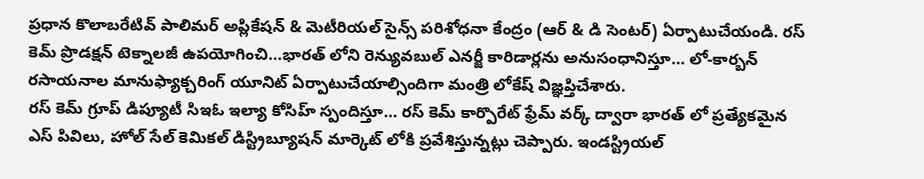ప్రధాన కొలాబరేటివ్ పాలిమర్ అప్లికేషన్ & మెటీరియల్ సైన్స్ పరిశోధనా కేంద్రం (ఆర్ & డి సెంటర్) ఏర్పాటుచేయండి. రస్ కెమ్ ప్రొడక్షన్ టెక్నాలజీ ఉపయోగించి…భారత్ లోని రెన్యువబుల్ ఎనర్జీ కారిడార్లను అనుసంధానిస్తూ… లో-కార్బన్ రసాయనాల మానుఫ్యాక్చరింగ్ యూనిట్ ఏర్పాటుచేయాల్సిందిగా మంత్రి లోకేష్ విజ్ఞప్తిచేశారు.
రస్ కెమ్ గ్రూప్ డిప్యూటీ సిఇఓ ఇల్యా కోసిహ్ స్పందిస్తూ… రస్ కెమ్ కార్పొరేట్ ఫ్రేమ్ వర్క్ ద్వారా భారత్ లో ప్రత్యేకమైన ఎస్ పివిలు, హోల్ సేల్ కెమికల్ డిస్ట్రిబ్యూషన్ మార్కెట్ లోకి ప్రవేశిస్తున్నట్లు చెప్పారు. ఇండస్ట్రియల్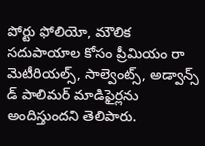పోర్టు ఫోలియో, మౌలిక సదుపాయాల కోసం ప్రీమియం రా మెటీరియల్స్, సాల్వెంట్స్, అడ్వాన్స్ డ్ పాలిమర్ మాడిఫైర్లను అందిస్తుందని తెలిపారు.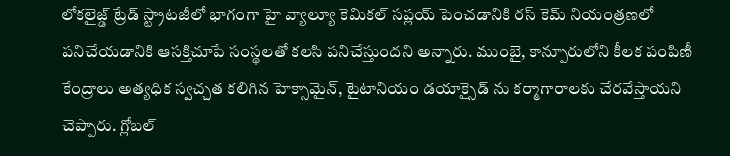లోకలైజ్డ్ ట్రేడ్ స్ట్రాటజీలో భాగంగా హై వ్యాల్యూ కెమికల్ సప్లయ్ పెంచడానికి రస్ కెమ్ నియంత్రణలో పనిచేయడానికి ఆసక్తిచూపే సంస్థలతో కలసి పనిచేస్తుందని అన్నారు. ముంబై, కాన్పూరులోని కీలక పంపిణీ కేంద్రాలు అత్యధిక స్వచ్చత కలిగిన హెక్సామైన్, టైటానియం డయాక్సైడ్ ను కర్మాగారాలకు చేరవేస్తాయని చెప్పారు. గ్లోబల్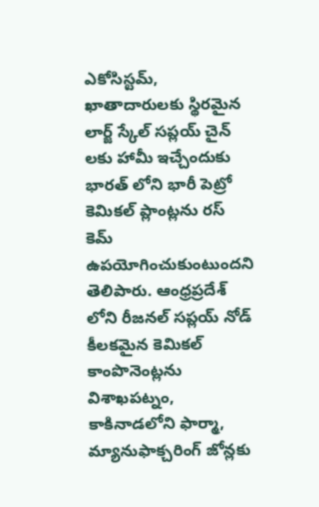ఎకోసిస్టమ్, ఖాతాదారులకు స్థిరమైన లార్జ్ స్కేల్ సప్లయ్ చైన్ లకు హామీ ఇచ్చేందుకు భారత్ లోని భారీ పెట్రో కెమికల్ ప్లాంట్లను రస్ కెమ్ ఉపయోగించుకుంటుందని తెలిపారు. ఆంధ్రప్రదేశ్ లోని రీజనల్ సప్లయ్ నోడ్ కీలకమైన కెమికల్ కాంపొనెంట్లను విశాఖపట్నం, కాకినాడలోని ఫార్మా, మ్యానుఫాక్చరింగ్ జోన్లకు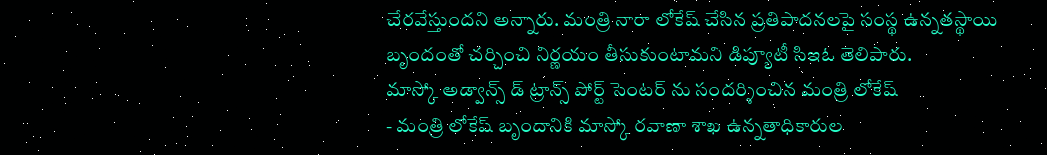చేరవేస్తుందని అన్నారు. మంత్రి నారా లోకేష్ చేసిన ప్రతిపాదనలపై సంస్థ ఉన్నతస్థాయి బృందంతో చర్చించి నిర్ణయం తీసుకుంటామని డిప్యూటీ సిఇఓ తెలిపారు.
మాస్కో అడ్వాన్స్ డ్ ట్రాన్స్ పోర్ట్ సెంటర్ ను సందర్శించిన మంత్రి లోకేష్
- మంత్రి లోకేష్ బృందానికి మాస్కో రవాణా శాఖ ఉన్నతాధికారుల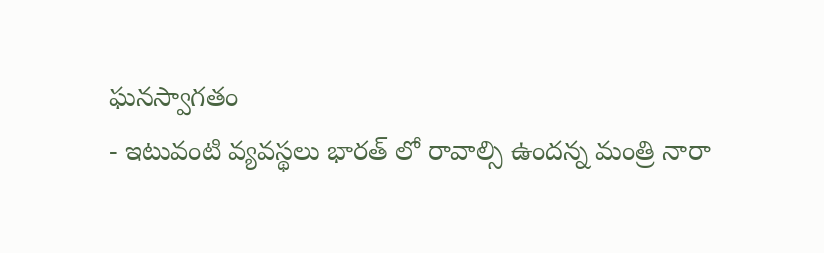ఘనస్వాగతం
- ఇటువంటి వ్యవస్థలు భారత్ లో రావాల్సి ఉందన్న మంత్రి నారా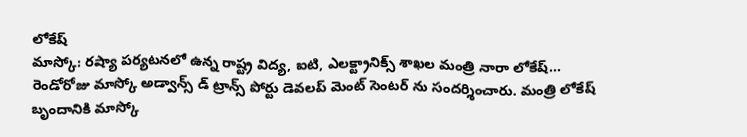లోకేష్
మాస్కో: రష్యా పర్యటనలో ఉన్న రాష్ట్ర విద్య, ఐటి, ఎలక్ట్రానిక్స్ శాఖల మంత్రి నారా లోకేష్… రెండోరోజు మాస్కో అడ్వాన్స్ డ్ ట్రాన్స్ పోర్టు డెవలప్ మెంట్ సెంటర్ ను సందర్శించారు. మంత్రి లోకేష్ బృందానికి మాస్కో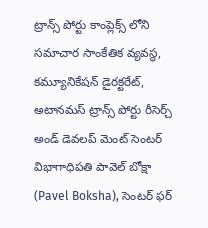ట్రాన్స్ పోర్టు కాంప్లెక్స్ లోని సమాచార సాంకేతిక వ్యవస్థ, కమ్యూనికేషన్ డైరక్టరేట్, అటానమస్ ట్రాన్స్ పోర్టు రీసెర్చ్ అండ్ డెవలప్ మెంట్ సెంటర్ విభాగాధిపతి పావెల్ బోక్షా (Pavel Boksha), సెంటర్ ఫర్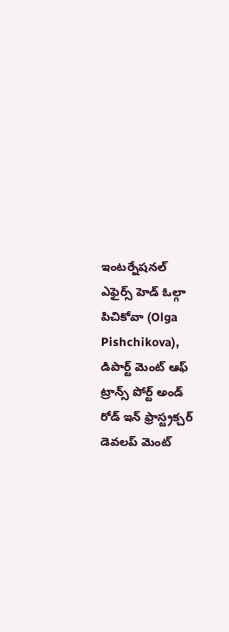ఇంటర్నేషనల్ ఎఫైర్స్ హెడ్ ఓల్గా పిచికోవా (Olga Pishchikova), డిపార్ట్ మెంట్ ఆఫ్ ట్రాన్స్ పోర్ట్ అండ్ రోడ్ ఇన్ ఫ్రాస్ట్రక్చర్ డెవలప్ మెంట్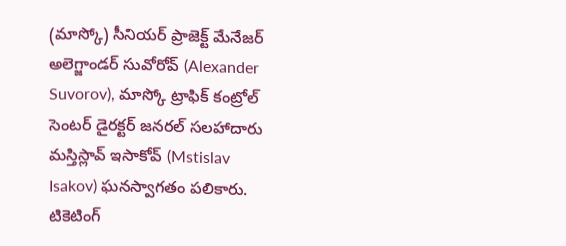(మాస్కో) సీనియర్ ప్రాజెక్ట్ మేనేజర్ అలెగ్జాండర్ సువోరోవ్ (Alexander Suvorov), మాస్కో ట్రాఫిక్ కంట్రోల్ సెంటర్ డైరక్టర్ జనరల్ సలహాదారు మస్తిస్లావ్ ఇసాకోవ్ (Mstislav Isakov) ఘనస్వాగతం పలికారు.
టికెటింగ్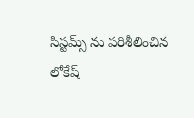సిస్టమ్స్ ను పరిశీలించిన లోకేష్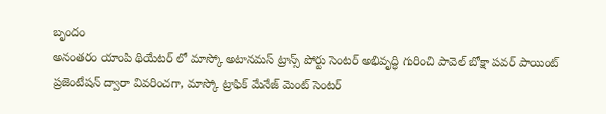బృందం
అనంతరం యాంపి థియేటర్ లో మాస్కో అటానమస్ ట్రాన్స్ పోర్టు సెంటర్ అభివృద్ధి గురించి పావెల్ బోక్షా పవర్ పాయింట్ ప్రజెంటేషన్ ద్వారా వివరించగా, మాస్కో ట్రాఫిక్ మేనేజ్ మెంట్ సెంటర్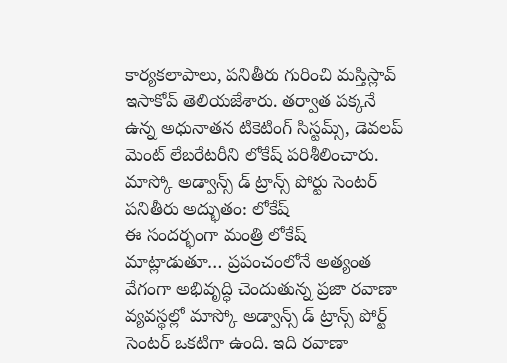కార్యకలాపాలు, పనితీరు గురించి మస్తిస్లావ్ ఇసాకోవ్ తెలియజేశారు. తర్వాత పక్కనే ఉన్న అధునాతన టికెటింగ్ సిస్టమ్స్, డెవలప్ మెంట్ లేబరేటరీని లోకేష్ పరిశీలించారు.
మాస్కో అడ్వాన్స్ డ్ ట్రాన్స్ పోర్టు సెంటర్ పనితీరు అద్భుతం: లోకేష్
ఈ సందర్భంగా మంత్రి లోకేష్ మాట్లాడుతూ… ప్రపంచంలోనే అత్యంత వేగంగా అభివృద్ధి చెందుతున్న ప్రజా రవాణా వ్యవస్థల్లో మాస్కో అడ్వాన్స్ డ్ ట్రాన్స్ పోర్ట్ సెంటర్ ఒకటిగా ఉంది. ఇది రవాణా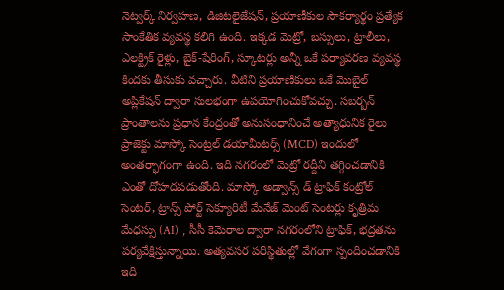నెట్వర్క్ నిర్వహణ, డిజిటలైజేషన్, ప్రయాణీకుల సౌకర్యార్థం ప్రత్యేక సాంకేతిక వ్యవస్థ కలిగి ఉంది. ఇక్కడ మెట్రో, బస్సులు, ట్రాలీలు, ఎలక్ట్రిక్ రైళ్లు, బైక్-షేరింగ్, స్కూటర్లు అన్నీ ఒకే పర్యావరణ వ్యవస్థ కిందకు తీసుకు వచ్చారు. వీటిని ప్రయాణికులు ఒకే మొబైల్ అప్లికేషన్ ద్వారా సులభంగా ఉపయోగించుకోవచ్చు. సబర్బన్ ప్రాంతాలను ప్రధాన కేంద్రంతో అనుసంధానించే అత్యాధునిక రైలు ప్రాజెక్టు మాస్కో సెంట్రల్ డయామీటర్స్ (MCD) ఇందులో అంతర్భాగంగా ఉంది. ఇది నగరంలో మెట్రో రద్దీని తగ్గించడానికి ఎంతో దోహదపడుతోంది. మాస్కో అడ్వాన్స్ డ్ ట్రాఫిక్ కంట్రోల్ సెంటర్, ట్రాన్స్ పోర్ట్ సెక్యూరిటీ మేనేజ్ మెంట్ సెంటర్లు కృత్రిమ మేధస్సు (AI) , సీసీ కెమెరాల ద్వారా నగరంలోని ట్రాఫిక్, భద్రతను పర్యవేక్షిస్తున్నాయి. అత్యవసర పరిస్థితుల్లో వేగంగా స్పందించడానికి ఇది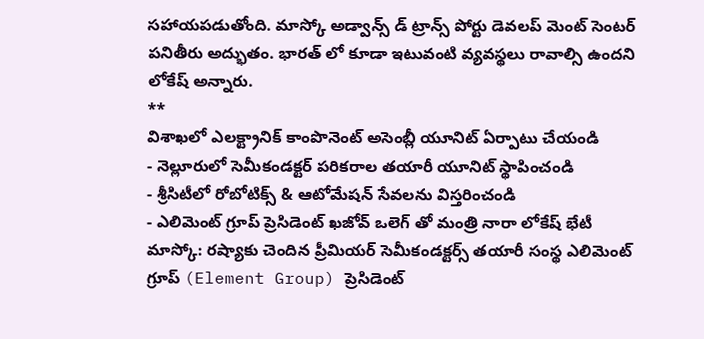సహాయపడుతోంది. మాస్కో అడ్వాన్స్ డ్ ట్రాన్స్ పోర్టు డెవలప్ మెంట్ సెంటర్ పనితీరు అద్భుతం. భారత్ లో కూడా ఇటువంటి వ్యవస్థలు రావాల్సి ఉందని లోకేష్ అన్నారు.
**
విశాఖలో ఎలక్ట్రానిక్ కాంపొనెంట్ అసెంబ్లీ యూనిట్ ఏర్పాటు చేయండి
- నెల్లూరులో సెమీకండక్టర్ పరికరాల తయారీ యూనిట్ స్థాపించండి
- శ్రీసిటీలో రోబోటిక్స్ & ఆటోమేషన్ సేవలను విస్తరించండి
- ఎలిమెంట్ గ్రూప్ ప్రెసిడెంట్ ఖజోవ్ ఒలెగ్ తో మంత్రి నారా లోకేష్ భేటీ
మాస్కో: రష్యాకు చెందిన ప్రీమియర్ సెమీకండక్టర్స్ తయారీ సంస్థ ఎలిమెంట్ గ్రూప్ (Element Group) ప్రెసిడెంట్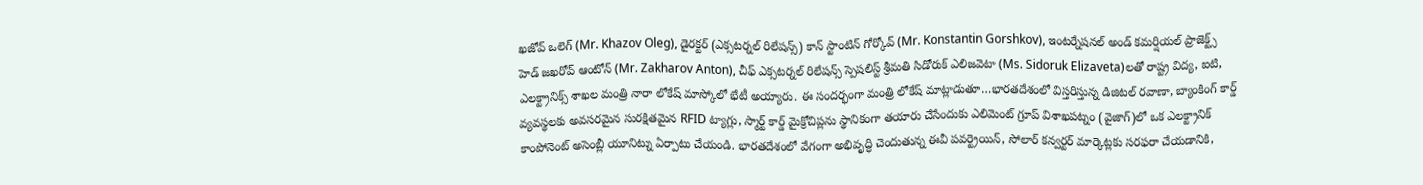ఖజోవ్ ఒలెగ్ (Mr. Khazov Oleg), డైరక్టర్ (ఎక్సటర్నల్ రిలేషన్స్) కాన్ స్టాంటిన్ గోర్కోవ్ (Mr. Konstantin Gorshkov), ఇంటర్నేషనల్ అండ్ కమర్షియల్ ప్రాజెక్ట్స్ హెడ్ జఖరోవ్ ఆంటోన్ (Mr. Zakharov Anton), చీఫ్ ఎక్సటర్నల్ రిలేషన్స్ స్పెషలిస్ట్ శ్రీమతి సిడోరుక్ ఎలిజవెటా (Ms. Sidoruk Elizaveta)లతో రాష్ట్ర విద్య, ఐటి, ఎలక్ట్రానిక్స్ శాఖల మంత్రి నారా లోకేష్ మాస్కోలో భేటీ అయ్యారు. ఈ సందర్భంగా మంత్రి లోకేష్ మాట్లాడుతూ…భారతదేశంలో విస్తరిస్తున్న డిజిటల్ రవాణా, బ్యాంకింగ్ కార్డ్ వ్యవస్థలకు అవసరమైన సురక్షితమైన RFID ట్యాగ్లు, స్మార్ట్ కార్డ్ మైక్రోచిప్లను స్థానికంగా తయారు చేసేందుకు ఎలిమెంట్ గ్రూప్ విశాఖపట్నం (వైజాగ్)లో ఒక ఎలక్ట్రానిక్ కాంపోనెంట్ అసెంబ్లీ యూనిట్ను ఏర్పాటు చేయండి. భారతదేశంలో వేగంగా అభివృద్ధి చెందుతున్న ఈవీ పవర్ట్రెయిన్, సోలార్ కన్వర్టర్ మార్కెట్లకు సరఫరా చేయడానికి,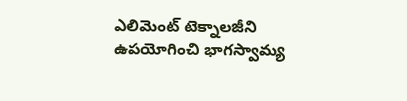ఎలిమెంట్ టెక్నాలజీని ఉపయోగించి భాగస్వామ్య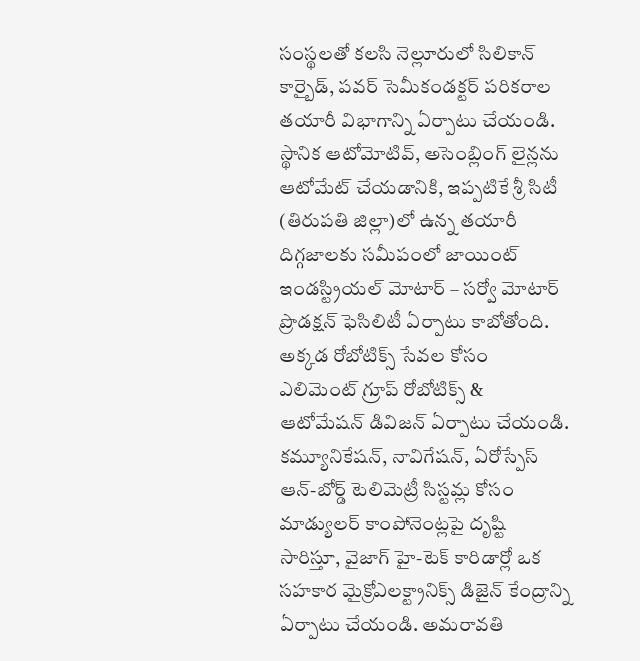సంస్థలతో కలసి నెల్లూరులో సిలికాన్ కార్బైడ్, పవర్ సెమీకండక్టర్ పరికరాల తయారీ విభాగాన్ని ఏర్పాటు చేయండి.
స్థానిక ఆటోమోటివ్, అసెంబ్లింగ్ లైన్లను ఆటోమేట్ చేయడానికి, ఇప్పటికే శ్రీ సిటీ (తిరుపతి జిల్లా)లో ఉన్న తయారీ దిగ్గజాలకు సమీపంలో జాయింట్ ఇండస్ట్రియల్ మోటార్ – సర్వో మోటార్ ప్రొడక్షన్ ఫెసిలిటీ ఏర్పాటు కాబోతోంది. అక్కడ రోబోటిక్స్ సేవల కోసం ఎలిమెంట్ గ్రూప్ రోబోటిక్స్ & ఆటోమేషన్ డివిజన్ ఏర్పాటు చేయండి. కమ్యూనికేషన్, నావిగేషన్, ఏరోస్పేస్ ఆన్-బోర్డ్ టెలిమెట్రీ సిస్టమ్ల కోసం మాడ్యులర్ కాంపోనెంట్లపై దృష్టి సారిస్తూ, వైజాగ్ హై-టెక్ కారిడార్లో ఒక సహకార మైక్రోఎలక్ట్రానిక్స్ డిజైన్ కేంద్రాన్ని ఏర్పాటు చేయండి. అమరావతి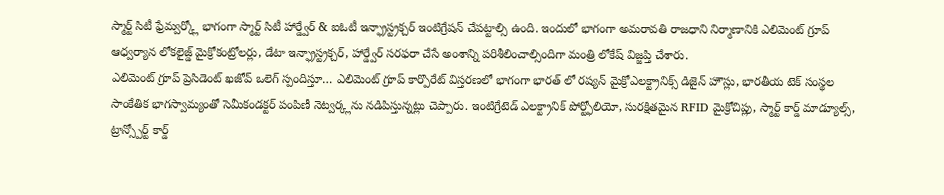స్మార్ట్ సిటీ ఫ్రేమ్వర్క్లో భాగంగా స్మార్ట్ సిటీ హార్డ్వేర్ & ఐఓటీ ఇన్ఫ్రాస్ట్రక్చర్ ఇంటిగ్రేషన్ చేపట్టాల్సి ఉంది. ఇందులో భాగంగా అమరావతి రాజధాని నిర్మాణానికి ఎలిమెంట్ గ్రూప్ ఆధ్వర్యాన లోకలైజ్డ్ మైక్రోకంట్రోలర్లు, డేటా ఇన్ఫ్రాస్ట్రక్చర్, హార్డ్వేర్ సరఫరా చేసే అంశాన్ని పరిశీలించాల్సిందిగా మంత్రి లోకేష్ విజ్జప్తి చేశారు.
ఎలిమెంట్ గ్రూప్ ప్రెసిడెంట్ ఖజోవ్ ఒలెగ్ స్పందిస్తూ… ఎలిమెంట్ గ్రూప్ కార్పొరేట్ విస్తరణలో భాగంగా భారత్ లో రష్యన్ మైక్రోఎలక్ట్రానిక్స్ డిజైన్ హౌస్లు, భారతీయ టెక్ సంస్థల సాంకేతిక భాగస్వామ్యంతో సెమీకండక్టర్ పంపిణీ నెట్వర్క్లను నడిపిస్తున్నట్లు చెప్పారు. ఇంటిగ్రేటెడ్ ఎలక్ట్రానిక్ పోర్ట్ఫోలియో, సురక్షితమైన RFID మైక్రోచిప్లు, స్మార్ట్ కార్డ్ మాడ్యూల్స్, ట్రాన్స్పోర్ట్ కార్డ్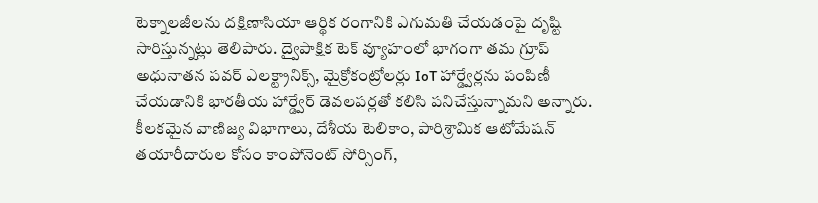టెక్నాలజీలను దక్షిణాసియా ఆర్థిక రంగానికి ఎగుమతి చేయడంపై దృష్టి సారిస్తున్నట్లు తెలిపారు. ద్వైపాక్షిక టెక్ వ్యూహంలో భాగంగా తమ గ్రూప్ అధునాతన పవర్ ఎలక్ట్రానిక్స్, మైక్రోకంట్రోలర్లు IoT హార్డ్వేర్లను పంపిణీ చేయడానికి భారతీయ హార్డ్వేర్ డెవలపర్లతో కలిసి పనిచేస్తున్నామని అన్నారు. కీలకమైన వాణిజ్య విభాగాలు, దేశీయ టెలికాం, పారిశ్రామిక ఆటోమేషన్ తయారీదారుల కోసం కాంపోనెంట్ సోర్సింగ్,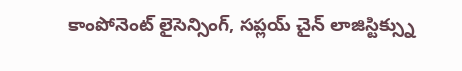కాంపోనెంట్ లైసెన్సింగ్, సప్లయ్ చైన్ లాజిస్టిక్స్ను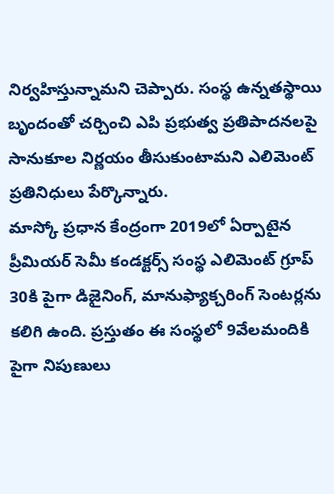నిర్వహిస్తున్నామని చెప్పారు. సంస్థ ఉన్నతస్థాయి బృందంతో చర్చించి ఎపి ప్రభుత్వ ప్రతిపాదనలపై సానుకూల నిర్ణయం తీసుకుంటామని ఎలిమెంట్ ప్రతినిధులు పేర్కొన్నారు.
మాస్కో ప్రధాన కేంద్రంగా 2019లో ఏర్పాటైన ప్రీమియర్ సెమీ కండక్టర్స్ సంస్థ ఎలిమెంట్ గ్రూప్ 30కి పైగా డిజైనింగ్, మానుఫ్యాక్చరింగ్ సెంటర్లను కలిగి ఉంది. ప్రస్తుతం ఈ సంస్థలో 9వేలమందికి పైగా నిపుణులు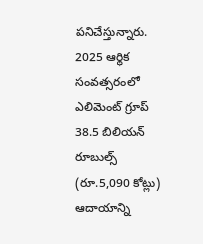పనిచేస్తున్నారు. 2025 ఆర్థిక సంవత్సరంలో ఎలిమెంట్ గ్రూప్ 38.5 బిలియన్ రూబుల్స్ (రూ.5,090 కోట్లు) ఆదాయాన్ని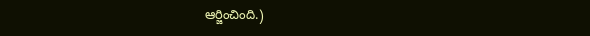ఆర్జించింది.)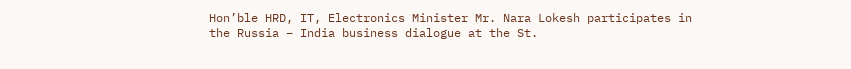Hon’ble HRD, IT, Electronics Minister Mr. Nara Lokesh participates in the Russia – India business dialogue at the St.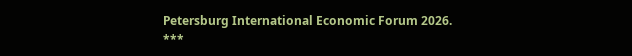Petersburg International Economic Forum 2026.
***